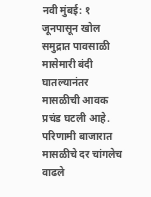नवी मुंबई: १ जूनपासून खोल समुद्रात पावसाळी मासेमारी बंदी घातल्यानंतर मासळीची आवक प्रचंड घटली आहे. परिणामी बाजारात मासळीचे दर चांगलेच वाढले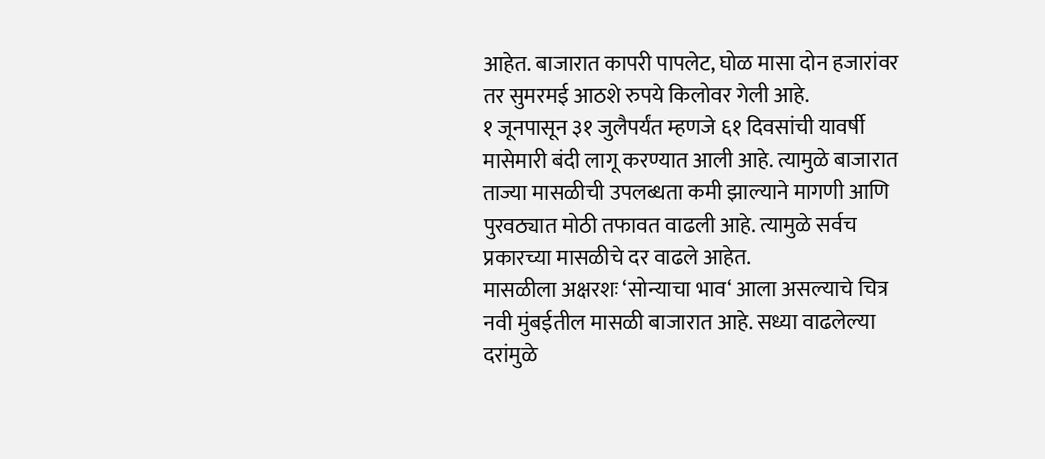आहेत. बाजारात कापरी पापलेट, घोळ मासा दोन हजारांवर तर सुमरमई आठशे रुपये किलोवर गेली आहे.
१ जूनपासून ३१ जुलैपर्यंत म्हणजे ६१ दिवसांची यावर्षी मासेमारी बंदी लागू करण्यात आली आहे. त्यामुळे बाजारात ताज्या मासळीची उपलब्धता कमी झाल्याने मागणी आणि पुरवठ्यात मोठी तफावत वाढली आहे. त्यामुळे सर्वच प्रकारच्या मासळीचे दर वाढले आहेत.
मासळीला अक्षरशः ‘सोन्याचा भाव‘ आला असल्याचे चित्र नवी मुंबईतील मासळी बाजारात आहे. सध्या वाढलेल्या दरांमुळे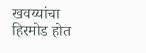खवय्यांचा हिरमोड होत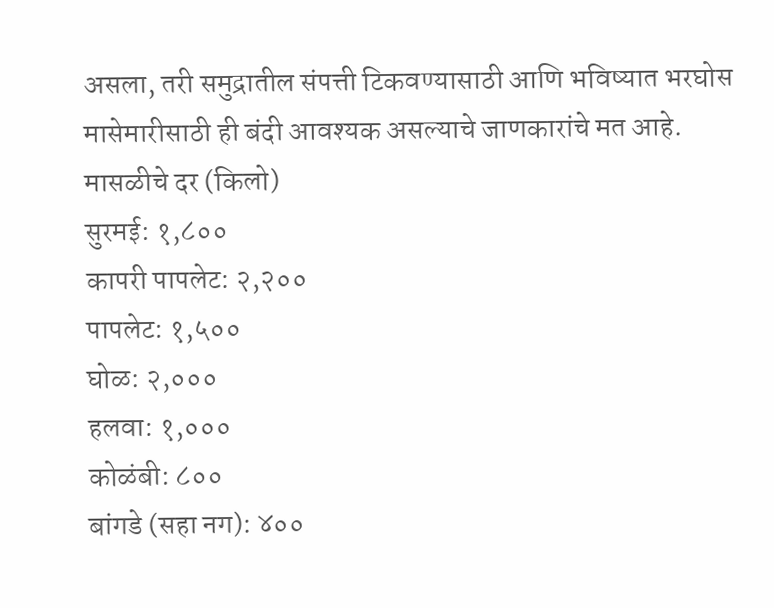असला, तरी समुद्रातील संपत्ती टिकवण्यासाठी आणि भविष्यात भरघोस मासेमारीसाठी ही बंदी आवश्यक असल्याचे जाणकारांचे मत आहे.
मासळीचे दर (किलो)
सुरमई: १,८००
कापरी पापलेट: २,२००
पापलेट: १,५००
घोळ: २,०००
हलवा: १,०००
कोळंबी: ८००
बांगडे (सहा नग): ४००